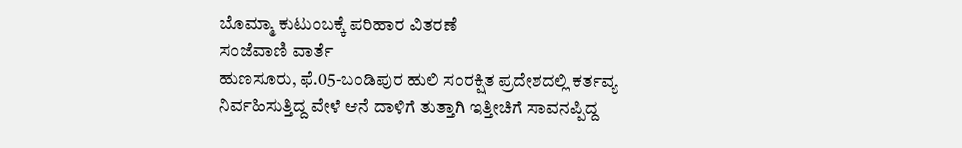ಬೊಮ್ಮಾ ಕುಟುಂಬಕ್ಕೆ ಪರಿಹಾರ ವಿತರಣೆ
ಸಂಜೆವಾಣಿ ವಾರ್ತೆ
ಹುಣಸೂರು, ಫೆ.05-ಬಂಡಿಪುರ ಹುಲಿ ಸಂರಕ್ಷಿತ ಪ್ರದೇಶದಲ್ಲಿ ಕರ್ತವ್ಯ ನಿರ್ವಹಿಸುತ್ತಿದ್ದ ವೇಳೆ ಆನೆ ದಾಳಿಗೆ ತುತ್ತಾಗಿ ಇತ್ತೀಚಿಗೆ ಸಾವನಪ್ಪಿದ್ದ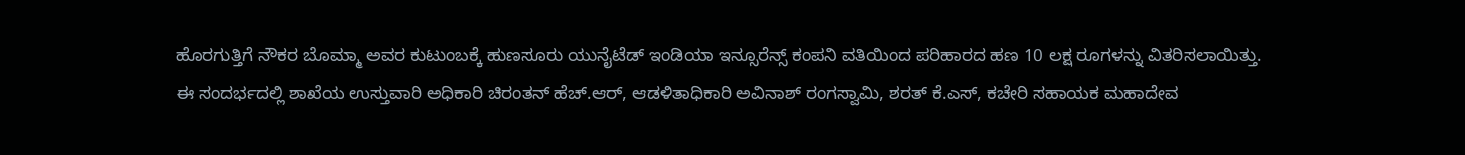ಹೊರಗುತ್ತಿಗೆ ನೌಕರ ಬೊಮ್ಮಾ ಅವರ ಕುಟುಂಬಕ್ಕೆ ಹುಣಸೂರು ಯುನೈಟೆಡ್ ಇಂಡಿಯಾ ಇನ್ಸೂರೆನ್ಸ್ ಕಂಪನಿ ವತಿಯಿಂದ ಪರಿಹಾರದ ಹಣ 10 ಲಕ್ಷ ರೂಗಳನ್ನು ವಿತರಿಸಲಾಯಿತ್ತು.
ಈ ಸಂದರ್ಭದಲ್ಲಿ ಶಾಖೆಯ ಉಸ್ತುವಾರಿ ಅಧಿಕಾರಿ ಚಿರಂತನ್ ಹೆಚ್.ಆರ್, ಆಡಳಿತಾಧಿಕಾರಿ ಅವಿನಾಶ್ ರಂಗಸ್ವಾಮಿ, ಶರತ್ ಕೆ.ಎಸ್, ಕಚೇರಿ ಸಹಾಯಕ ಮಹಾದೇವ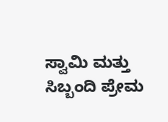ಸ್ವಾಮಿ ಮತ್ತು ಸಿಬ್ಬಂದಿ ಪ್ರೇಮ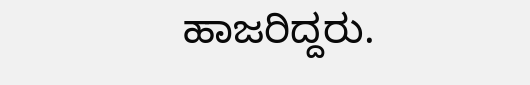ಹಾಜರಿದ್ದರು.